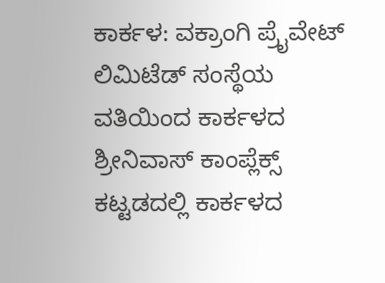ಕಾರ್ಕಳ: ವಕ್ರಾಂಗಿ ಪ್ರೈವೇಟ್ ಲಿಮಿಟೆಡ್ ಸಂಸ್ಥೆಯ ವತಿಯಿಂದ ಕಾರ್ಕಳದ ಶ್ರೀನಿವಾಸ್ ಕಾಂಪ್ಲೆಕ್ಸ್ ಕಟ್ಟಡದಲ್ಲಿ ಕಾರ್ಕಳದ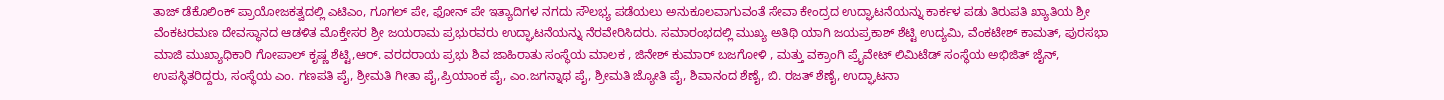ತಾಜ್ ಡೆಕೊಲಿಂಕ್ ಪ್ರಾಯೋಜಕತ್ವದಲ್ಲಿ ಎಟಿಎಂ, ಗೂಗಲ್ ಪೇ, ಫೋನ್ ಪೇ ಇತ್ಯಾದಿಗಳ ನಗದು ಸೌಲಭ್ಯ ಪಡೆಯಲು ಅನುಕೂಲವಾಗುವಂತೆ ಸೇವಾ ಕೇಂದ್ರದ ಉದ್ಘಾಟನೆಯನ್ನು ಕಾರ್ಕಳ ಪಡು ತಿರುಪತಿ ಖ್ಯಾತಿಯ ಶ್ರೀ ವೆಂಕಟರಮಣ ದೇವಸ್ಥಾನದ ಆಡಳಿತ ಮೊಕ್ತೇಸರ ಶ್ರೀ ಜಯರಾಮ ಪ್ರಭುರವರು ಉದ್ಘಾಟನೆಯನ್ನು ನೆರವೇರಿಸಿದರು. ಸಮಾರಂಭದಲ್ಲಿ ಮುಖ್ಯ ಅತಿಥಿ ಯಾಗಿ ಜಯಪ್ರಕಾಶ್ ಶೆಟ್ಟಿ ಉದ್ಯಮಿ, ವೆಂಕಟೇಶ್ ಕಾಮತ್, ಪುರಸಭಾ ಮಾಜಿ ಮುಖ್ಯಾಧಿಕಾರಿ ಗೋಪಾಲ್ ಕೃಷ್ಣ ಶೆಟ್ಟಿ,ಆರ್. ವರದರಾಯ ಪ್ರಭು ಶಿವ ಜಾಹಿರಾತು ಸಂಸ್ಥೆಯ ಮಾಲಕ , ಜಿನೇಶ್ ಕುಮಾರ್ ಬಜಗೋಳಿ , ಮತ್ತು ವಕ್ರಾಂಗಿ ಪ್ರೈವೇಟ್ ಲಿಮಿಟೆಡ್ ಸಂಸ್ಥೆಯ ಅಭಿಜಿತ್ ಜೈನ್, ಉಪಸ್ಥಿತರಿದ್ದರು, ಸಂಸ್ಥೆಯ ಎಂ. ಗಣಪತಿ ಪೈ, ಶ್ರೀಮತಿ ಗೀತಾ ಪೈ,ಪ್ರಿಯಾಂಕ ಪೈ, ಎಂ.ಜಗನ್ನಾಥ ಪೈ, ಶ್ರೀಮತಿ ಜ್ಯೋತಿ ಪೈ, ಶಿವಾನಂದ ಶೆಣೈ, ಬಿ. ರಜತ್ ಶೆಣೈ, ಉದ್ಘಾಟನಾ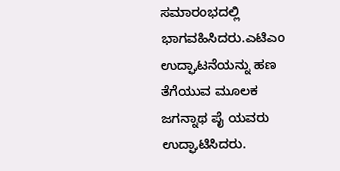ಸಮಾರಂಭದಲ್ಲಿ ಭಾಗವಹಿಸಿದರು.ಎಟಿಎಂ ಉದ್ಘಾಟನೆಯನ್ನು ಹಣ ತೆಗೆಯುವ ಮೂಲಕ ಜಗನ್ನಾಥ ಪೈ ಯವರು ಉದ್ಘಾಟಿಸಿದರು.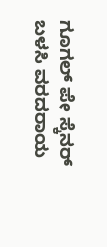ಗೂಗಲ್ ಪೇ ಸ್ಕೆನರ್ ಬಳಸಿ ವರದರಾಯ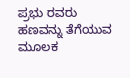ಪ್ರಭು ರವರು ಹಣವನ್ನು ತೆಗೆಯುವ ಮೂಲಕ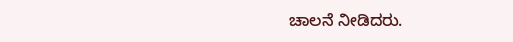ಚಾಲನೆ ನೀಡಿದರು.